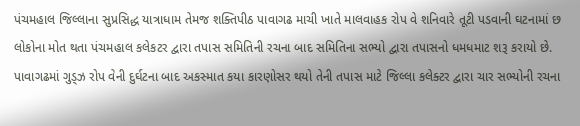પંચમહાલ જિલ્લાના સુપ્રસિદ્ધ યાત્રાધામ તેમજ શક્તિપીઠ પાવાગઢ માચી ખાતે માલવાહક રોપ વે શનિવારે તૂટી પડવાની ઘટનામાં છ લોકોના મોત થતા પંચમહાલ કલેકટર દ્વારા તપાસ સમિતિની રચના બાદ સમિતિના સભ્યો દ્વારા તપાસનો ધમધમાટ શરૂ કરાયો છે.
પાવાગઢમાં ગુડ્ઝ રોપ વેની દુર્ઘટના બાદ અકસ્માત કયા કારણોસર થયો તેની તપાસ માટે જિલ્લા કલેક્ટર દ્વારા ચાર સભ્યોની રચના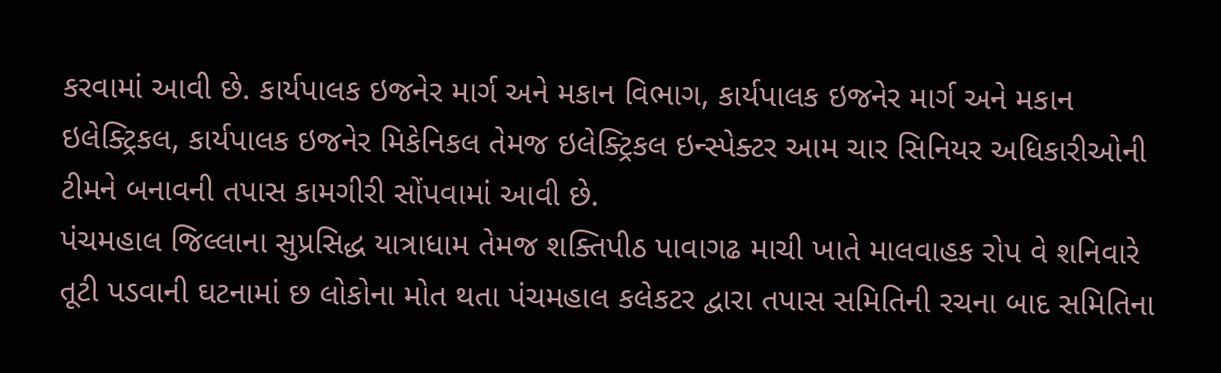કરવામાં આવી છે. કાર્યપાલક ઇજનેર માર્ગ અને મકાન વિભાગ, કાર્યપાલક ઇજનેર માર્ગ અને મકાન ઇલેક્ટ્રિકલ, કાર્યપાલક ઇજનેર મિકેનિકલ તેમજ ઇલેક્ટ્રિકલ ઇન્સ્પેક્ટર આમ ચાર સિનિયર અધિકારીઓની ટીમને બનાવની તપાસ કામગીરી સોંપવામાં આવી છે.
પંચમહાલ જિલ્લાના સુપ્રસિદ્ધ યાત્રાધામ તેમજ શક્તિપીઠ પાવાગઢ માચી ખાતે માલવાહક રોપ વે શનિવારે તૂટી પડવાની ઘટનામાં છ લોકોના મોત થતા પંચમહાલ કલેકટર દ્વારા તપાસ સમિતિની રચના બાદ સમિતિના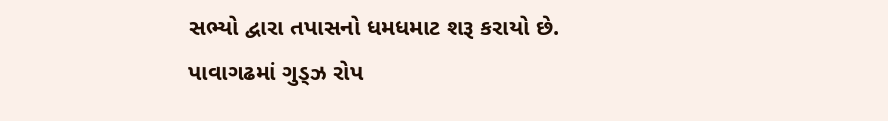સભ્યો દ્વારા તપાસનો ધમધમાટ શરૂ કરાયો છે.
પાવાગઢમાં ગુડ્ઝ રોપ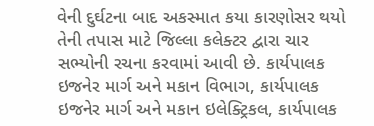વેની દુર્ઘટના બાદ અકસ્માત કયા કારણોસર થયો તેની તપાસ માટે જિલ્લા કલેક્ટર દ્વારા ચાર સભ્યોની રચના કરવામાં આવી છે. કાર્યપાલક ઇજનેર માર્ગ અને મકાન વિભાગ, કાર્યપાલક ઇજનેર માર્ગ અને મકાન ઇલેક્ટ્રિકલ, કાર્યપાલક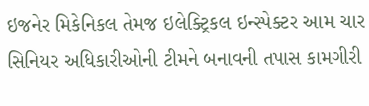ઇજનેર મિકેનિકલ તેમજ ઇલેક્ટ્રિકલ ઇન્સ્પેક્ટર આમ ચાર સિનિયર અધિકારીઓની ટીમને બનાવની તપાસ કામગીરી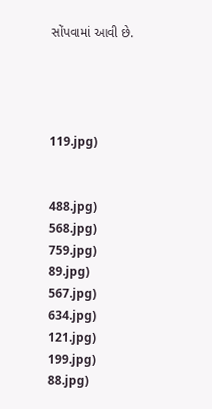સોંપવામાં આવી છે.




119.jpg)


488.jpg)
568.jpg)
759.jpg)
89.jpg)
567.jpg)
634.jpg)
121.jpg)
199.jpg)
88.jpg)